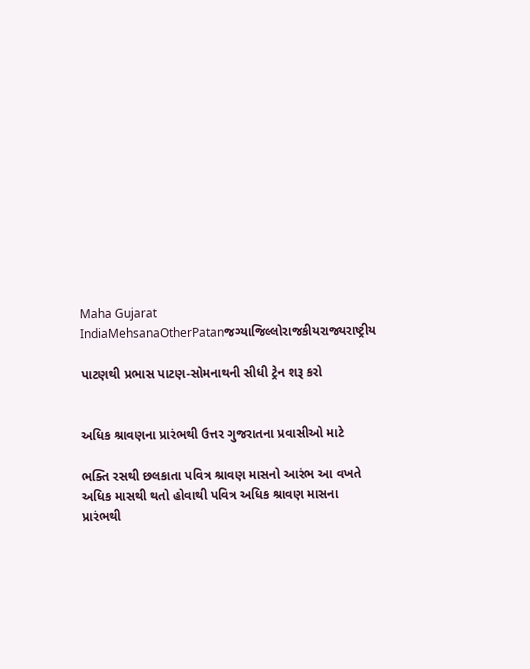Maha Gujarat
IndiaMehsanaOtherPatanજગ્યાજિલ્લોરાજકીયરાજ્યરાષ્ટ્રીય

પાટણથી પ્રભાસ પાટણ-સોમનાથની સીધી ટ્રેન શરૂ કરો


અધિક શ્રાવણના પ્રારંભથી ઉત્તર ગુજરાતના પ્રવાસીઓ માટે

ભક્તિ રસથી છલકાતા પવિત્ર શ્રાવણ માસનો આરંભ આ વખતે અધિક માસથી થતો હોવાથી પવિત્ર અધિક શ્રાવણ માસના પ્રારંભથી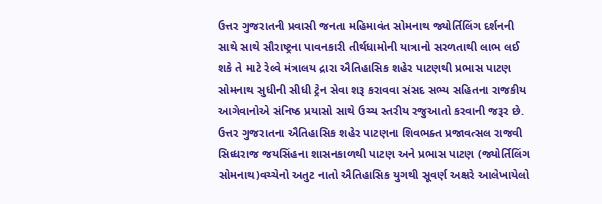ઉત્તર ગુજરાતની પ્રવાસી જનતા મહિમાવંત સોમનાથ જ્યોર્તિલિંગ દર્શનની સાથે સાથે સૌરાષ્ટ્રના પાવનકારી તીર્થધામોની યાત્રાનો સરળતાથી લાભ લઈ શકે તે માટે રેલ્વે મંત્રાલય દ્રારા ઐતિહાસિક શહેર પાટણથી પ્રભાસ પાટણ સોમનાથ સુધીની સીધી ટ્રેન સેવા શરૂ કરાવવા સંસદ સભ્ય સહિતના રાજકીય આગેવાનોએ સંનિષ્ઠ પ્રયાસો સાથે ઉચ્ચ સ્તરીય રજુઆતો કરવાની જરૂર છે. ઉત્તર ગુજરાતના ઐતિહાસિક શહેર પાટણના શિવભક્ત પ્રજાવત્સલ રાજવી સિધ્ધરાજ જયસિંહના શાસનકાળથી પાટણ અને પ્રભાસ પાટણ (જ્યોર્તિલિંગ સોમનાથ)વચ્ચેનો અતુટ નાતો ઐતિહાસિક યુગથી સૂવર્ણ અક્ષરે આલેખાયેલો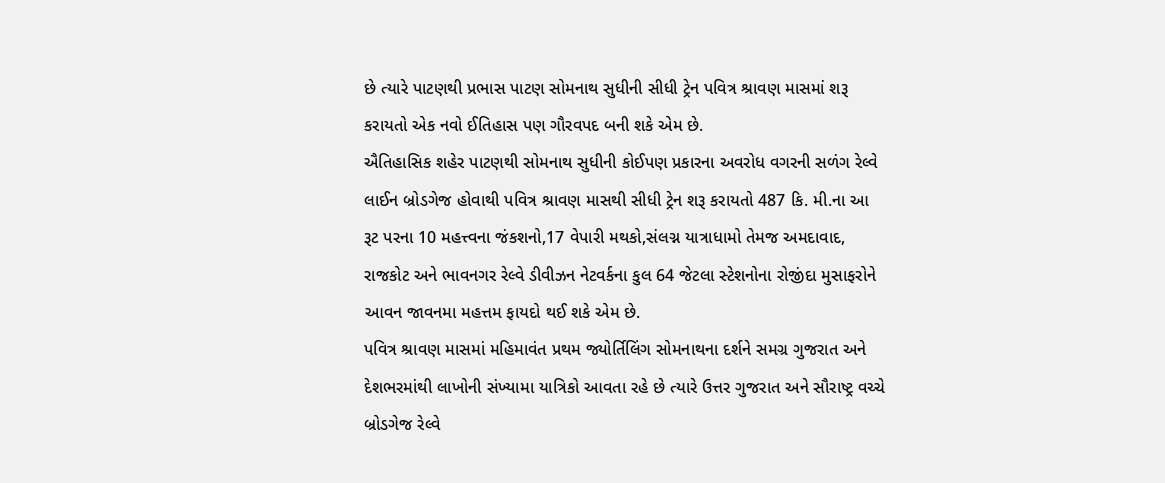છે ત્યારે પાટણથી પ્રભાસ પાટણ સોમનાથ સુધીની સીધી ટ્રેન પવિત્ર શ્રાવણ માસમાં શરૂ કરાયતો એક નવો ઈતિહાસ પણ ગૌરવપદ બની શકે એમ છે.
ઐતિહાસિક શહેર પાટણથી સોમનાથ સુધીની કોઈપણ પ્રકારના અવરોધ વગરની સળંગ રેલ્વે લાઈન બ્રોડગેજ હોવાથી પવિત્ર શ્રાવણ માસથી સીધી ટ્રેન શરૂ કરાયતો 487 કિ. મી.ના આ રૂટ પરના 10 મહત્ત્વના જંકશનો,17 વેપારી મથકો,સંલગ્ન યાત્રાધામો તેમજ અમદાવાદ, રાજકોટ અને ભાવનગર રેલ્વે ડીવીઝન નેટવર્કના કુલ 64 જેટલા સ્ટેશનોના રોજીંદા મુસાફરોને આવન જાવનમા મહત્તમ ફાયદો થઈ શકે એમ છે.
પવિત્ર શ્રાવણ માસમાં મહિમાવંત પ્રથમ જ્યોર્તિલિંગ સોમનાથના દર્શને સમગ્ર ગુજરાત અને દેશભરમાંથી લાખોની સંખ્યામા યાત્રિકો આવતા રહે છે ત્યારે ઉત્તર ગુજરાત અને સૌરાષ્ટ્ર વચ્ચે બ્રોડગેજ રેલ્વે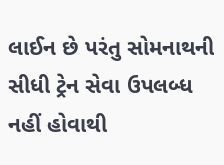લાઈન છે પરંતુ સોમનાથની સીધી ટ્રેન સેવા ઉપલબ્ધ નહીં હોવાથી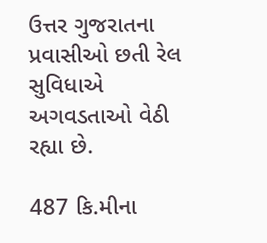ઉત્તર ગુજરાતના પ્રવાસીઓ છતી રેલ સુવિધાએ અગવડતાઓ વેઠી રહ્યા છે.

487 કિ.મીના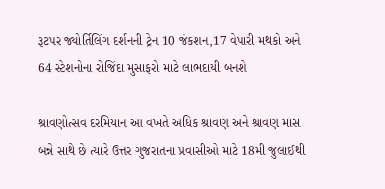રૂટપર જ્યોર્તિલિંગ દર્શનની ટ્રેન 10 જંકશન,17 વેપારી મથકો અને 64 સ્ટેશનોના રોજિંદા મુસાફરો માટે લાભદાયી બનશે

શ્રાવણોત્સવ દરમિયાન આ વખતે અધિક શ્રાવણ અને શ્રાવણ માસ બન્ને સાથે છે ત્યારે ઉત્તર ગુજરાતના પ્રવાસીઓ માટે 18મી જુલાઈથી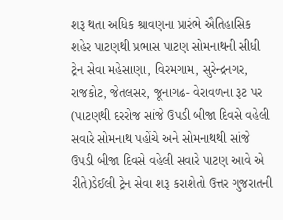શરૂ થતા અધિક શ્રાવણના પ્રારંભે ઐતિહાસિક શહેર પાટણથી પ્રભાસ પાટણ સોમનાથની સીધી ટ્રેન સેવા મહેસાણા, વિરમગામ, સુરેન્દ્રનગર, રાજકોટ, જેતલસર, જૂનાગઢ- વેરાવળના રૂટ પર (પાટણથી દરરોજ સાંજે ઉપડી બીજા દિવસે વહેલી સવારે સોમનાથ પહોંચે અને સોમનાથથી સાંજે ઉપડી બીજા દિવસે વહેલી સવારે પાટણ આવે એ રીતે)ડેઈલી ટ્રેન સેવા શરૂ કરાશેતો ઉત્તર ગુજરાતની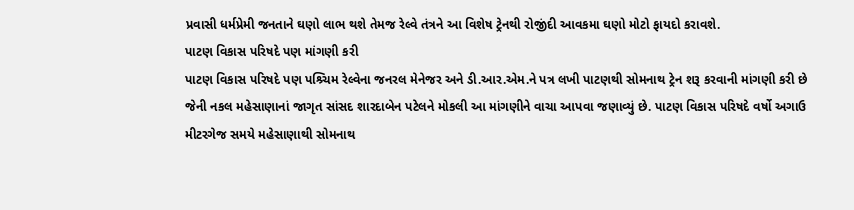પ્રવાસી ધર્મપ્રેમી જનતાને ઘણો લાભ થશે તેમજ રેલ્વે તંત્રને આ વિશેષ ટ્રેનથી રોજીંદી આવકમા ઘણો મોટો ફાયદો કરાવશે.
પાટણ વિકાસ પરિષદે પણ માંગણી કરી
પાટણ વિકાસ પરિષદે પણ પશ્ર્ચિમ રેલ્વેના જનરલ મેનેજર અને ડી.આર.એમ.ને પત્ર લખી પાટણથી સોમનાથ ટ્રેન શરૂ કરવાની માંગણી કરી છે જેની નકલ મહેસાણાનાં જાગૃત સાંસદ શારદાબેન પટેલને મોકલી આ માંગણીને વાચા આપવા જણાવ્યું છે. પાટણ વિકાસ પરિષદે વર્ષો અગાઉ મીટરગેજ સમયે મહેસાણાથી સોમનાથ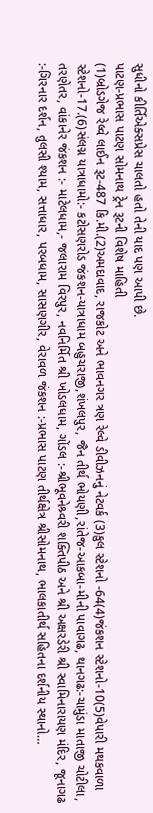સુધીનો કીર્તિએક્સપ્રેસ ચાલતો હતો તેની યાદ પણ આપી છે.
પાટણ-પ્રભાસ પાટણ સોમનાથ ટ્રેન રૂટની વિશેષ માહિતી
(1)બ્રોડગેજ રેલ્વે લાઈન રૂટ-487 કિ.મી.(2)અમદાવાદ, રાજકોટ અને ભાવનગર ત્રણ રેલ્વે ડીવીઝનનું નેટવર્ક (3)કુલ સ્ટેશનો -64(4)જંકશન સ્ટેશનો-10(5)વેપારી મથકવાળા સ્ટેશનો-17.(6)સંલગ્ન યાત્રાધામો:- કટોસણરોડ જંકશન-યાત્રાધામ બહુચરાજી,શંખલપુર, જૈન તીર્થ ભોયણી,રાંતેજ-આકબા-મીની પાવાગઢ, થાનગઢ:-ચામુંડા માતાજી ચોટીલા, તરણેતર, વાંકાનેર જંકશન :- માટેલધામ,- જલારામ વિરપુર, નવનિર્મિત શ્રી ખોડલધામ, ગોંડલ :-શ્રીભૂવનેશ્ર્વરી શક્તિપીઠ અને શ્રી અક્ષરડેરી શ્રી સ્વામિનારાયણ મંદિર, જૂનાગઢ :-ગિરનાર દર્શન, તુલસી શ્યામ, સત્તાધાર, પરબધામ, સાસણગીર, વેરાવળ જંકશન :-પ્રભાસ પાટણ તીર્થક્ષેત્ર શ્રીસોમનાથ, ભાલકાતીર્થ સહિતના દર્શનીય સ્થાનો…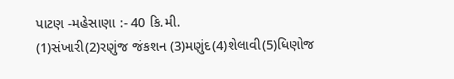પાટણ -મહેસાણા :- 40 કિ.મી.
(1)સંખારી(2)રણુંજ જંકશન (3)મણુંદ(4)શેલાવી(5)ધિણોજ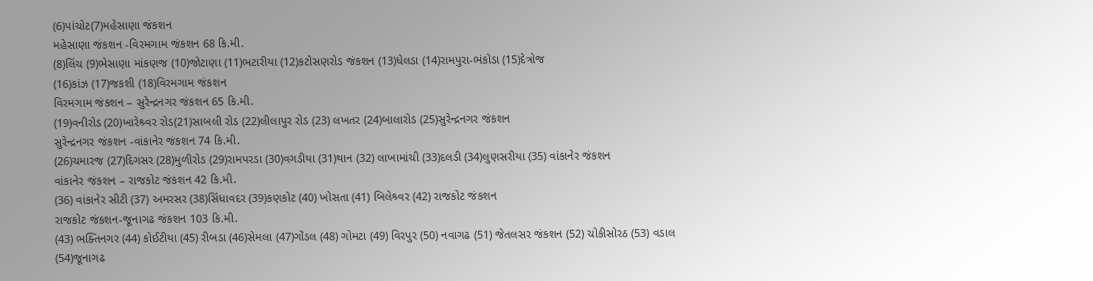(6)પાંચોટ(7)મહેસાણા જંકશન
મહેસાણા જંકશન -વિરમગામ જંકશન 68 કિ.મી.
(8)લિંચ (9)ભેસાણા માંકણજ (10)જોટાણા (11)ભટારીયા (12)કટોસણરોડ જંકશન (13)ધેલડા (14)રામપુરા-ભંકોડા (15)દેત્રોજ
(16)કાંઝ (17)જકશી (18)વિરમગામ જંકશન
વિરમગામ જંકશન – સુરેન્દ્રનગર જંકશન 65 કિ.મી.
(19)વનીરોડ (20)ખારેશ્ર્વર રોડ(21)સાબલી રોડ (22)લીલાપુર રોડ (23) લખતર (24)બાલારોડ (25)સુરેન્દ્રનગર જંકશન
સુરેન્દ્રનગર જંકશન -વાંકાનેર જંકશન 74 કિ.મી.
(26)ચમારજ (27)દિગસર (28)મુળીરોડ (29)રામપરડા (30)વગડીયા (31)થાન (32) લાખામાંચી (33)દલડી (34)લુણસરીયા (35) વાંકાનેર જંકશન
વાંકાનેર જંકશન – રાજકોટ જંકશન 42 કિ.મી.
(36) વાંકાનેર સીટી (37) અમરસર (38)સિંધાવદર (39)કણકોટ (40) ખોસતા (41) બિલેશ્ર્વર (42) રાજકોટ જંકશન
રાજકોટ જંકશન-જૂનાગઢ જંકશન 103 કિ.મી.
(43) ભક્તિનગર (44) કોઈટીયા (45) રીબડા (46)સેમલા (47)ગોંડલ (48) ગોમટા (49) વિરપુર (50) નવાગઢ (51) જેતલસર જંકશન (52) ચોકીસોરઠ (53) વડાલ (54)જૂનાગઢ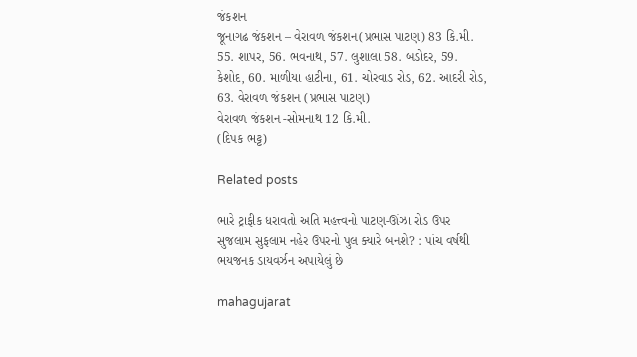જંકશન
જૂનાગઢ જંકશન – વેરાવળ જંકશન(પ્રભાસ પાટણ) 83 કિ.મી.
55. શાપર, 56. ભવનાથ, 57. લુશાલા 58. બડોદર, 59. કેશોદ, 60. માળીયા હાટીના, 61. ચોરવાડ રોડ, 62. આદરી રોડ, 63. વેરાવળ જંકશન (પ્રભાસ પાટણ)
વેરાવળ જંકશન -સોમનાથ 12 કિ.મી.
(દિપક ભટ્ટ)

Related posts

ભારે ટ્રાફીક ધરાવતો અતિ મહત્ત્વનો પાટણ-ઊંઝા રોડ ઉપર સુજલામ સુફલામ નહેર ઉપરનો પુલ ક્યારે બનશે? : પાંચ વર્ષથી ભયજનક ડાયવર્ઝન અપાયેલું છે

mahagujarat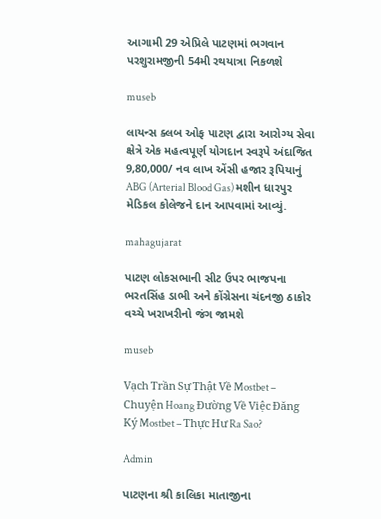આગામી 29 એપ્રિલે પાટણમાં ભગવાન પરશુરામજીની 54મી રથયાત્રા નિકળશે

museb

લાયન્સ ક્લબ ઓફ પાટણ દ્વારા આરોગ્ય સેવા ક્ષેત્રે એક મહત્વપૂર્ણ યોગદાન સ્વરૂપે અંદાજિત 9,80,000/ નવ લાખ એંસી હજાર રૂપિયાનું ABG (Arterial Blood Gas) મશીન ધારપુર મેડિકલ કોલેજને દાન આપવામાં આવ્યું.

mahagujarat

પાટણ લોકસભાની સીટ ઉપર ભાજપના ભરતસિંહ ડાભી અને કોંગ્રેસના ચંદનજી ઠાકોર વચ્ચે ખરાખરીનો જંગ જામશે

museb

Vạch Trần Sự Thật Về Mostbet – Chuyện Hoang Đường Về Việc Đăng Ký Mostbet – Thực Hư Ra Sao?

Admin

પાટણના શ્રી કાલિકા માતાજીના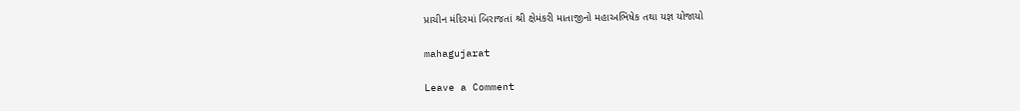પ્રાચીન મંદિરમાં બિરાજતાં શ્રી ક્ષેમંકરી માતાજીનો મહાઅભિષેક તથા યજ્ઞ યોજાયો

mahagujarat

Leave a Comment